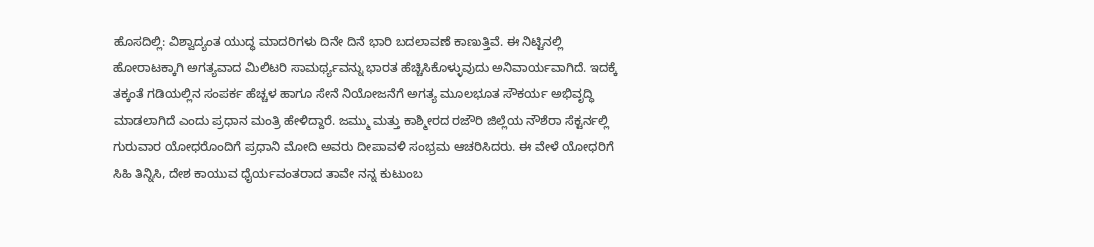ಹೊಸದಿಲ್ಲಿ: ವಿಶ್ವಾದ್ಯಂತ ಯುದ್ಧ ಮಾದರಿಗಳು ದಿನೇ ದಿನೆ ಭಾರಿ ಬದಲಾವಣೆ ಕಾಣುತ್ತಿವೆ. ಈ ನಿಟ್ಟಿನಲ್ಲಿ ಹೋರಾಟಕ್ಕಾಗಿ ಅಗತ್ಯವಾದ ಮಿಲಿಟರಿ ಸಾಮರ್ಥ್ಯವನ್ನು ಭಾರತ ಹೆಚ್ಚಿಸಿಕೊಳ್ಳುವುದು ಅನಿವಾರ್ಯವಾಗಿದೆ. ಇದಕ್ಕೆ ತಕ್ಕಂತೆ ಗಡಿಯಲ್ಲಿನ ಸಂಪರ್ಕ ಹೆಚ್ಚಳ ಹಾಗೂ ಸೇನೆ ನಿಯೋಜನೆಗೆ ಅಗತ್ಯ ಮೂಲಭೂತ ಸೌಕರ್ಯ ಅಭಿವೃದ್ಧಿ ಮಾಡಲಾಗಿದೆ ಎಂದು ಪ್ರಧಾನ ಮಂತ್ರಿ ಹೇಳಿದ್ದಾರೆ. ಜಮ್ಮು ಮತ್ತು ಕಾಶ್ಮೀರದ ರಜೌರಿ ಜಿಲ್ಲೆಯ ನೌಶೆರಾ ಸೆಕ್ಟರ್ನಲ್ಲಿ ಗುರುವಾರ ಯೋಧರೊಂದಿಗೆ ಪ್ರಧಾನಿ ಮೋದಿ ಅವರು ದೀಪಾವಳಿ ಸಂಭ್ರಮ ಆಚರಿಸಿದರು. ಈ ವೇಳೆ ಯೋಧರಿಗೆ ಸಿಹಿ ತಿನ್ನಿಸಿ, ದೇಶ ಕಾಯುವ ಧೈರ್ಯವಂತರಾದ ತಾವೇ ನನ್ನ ಕುಟುಂಬ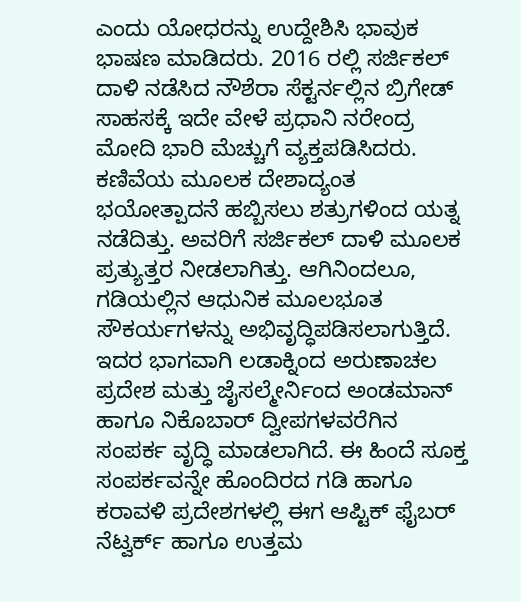ಎಂದು ಯೋಧರನ್ನು ಉದ್ದೇಶಿಸಿ ಭಾವುಕ ಭಾಷಣ ಮಾಡಿದರು. 2016 ರಲ್ಲಿ ಸರ್ಜಿಕಲ್ ದಾಳಿ ನಡೆಸಿದ ನೌಶೆರಾ ಸೆಕ್ಟರ್ನಲ್ಲಿನ ಬ್ರಿಗೇಡ್ ಸಾಹಸಕ್ಕೆ ಇದೇ ವೇಳೆ ಪ್ರಧಾನಿ ನರೇಂದ್ರ ಮೋದಿ ಭಾರಿ ಮೆಚ್ಚುಗೆ ವ್ಯಕ್ತಪಡಿಸಿದರು. ಕಣಿವೆಯ ಮೂಲಕ ದೇಶಾದ್ಯಂತ ಭಯೋತ್ಪಾದನೆ ಹಬ್ಬಿಸಲು ಶತ್ರುಗಳಿಂದ ಯತ್ನ ನಡೆದಿತ್ತು. ಅವರಿಗೆ ಸರ್ಜಿಕಲ್ ದಾಳಿ ಮೂಲಕ ಪ್ರತ್ಯುತ್ತರ ನೀಡಲಾಗಿತ್ತು. ಆಗಿನಿಂದಲೂ, ಗಡಿಯಲ್ಲಿನ ಆಧುನಿಕ ಮೂಲಭೂತ ಸೌಕರ್ಯಗಳನ್ನು ಅಭಿವೃದ್ಧಿಪಡಿಸಲಾಗುತ್ತಿದೆ. ಇದರ ಭಾಗವಾಗಿ ಲಡಾಕ್ನಿಂದ ಅರುಣಾಚಲ ಪ್ರದೇಶ ಮತ್ತು ಜೈಸಲ್ಮೇರ್ನಿಂದ ಅಂಡಮಾನ್ ಹಾಗೂ ನಿಕೊಬಾರ್ ದ್ವೀಪಗಳವರೆಗಿನ ಸಂಪರ್ಕ ವೃದ್ಧಿ ಮಾಡಲಾಗಿದೆ. ಈ ಹಿಂದೆ ಸೂಕ್ತ ಸಂಪರ್ಕವನ್ನೇ ಹೊಂದಿರದ ಗಡಿ ಹಾಗೂ ಕರಾವಳಿ ಪ್ರದೇಶಗಳಲ್ಲಿ ಈಗ ಆಪ್ಟಿಕ್ ಫೈಬರ್ ನೆಟ್ವರ್ಕ್ ಹಾಗೂ ಉತ್ತಮ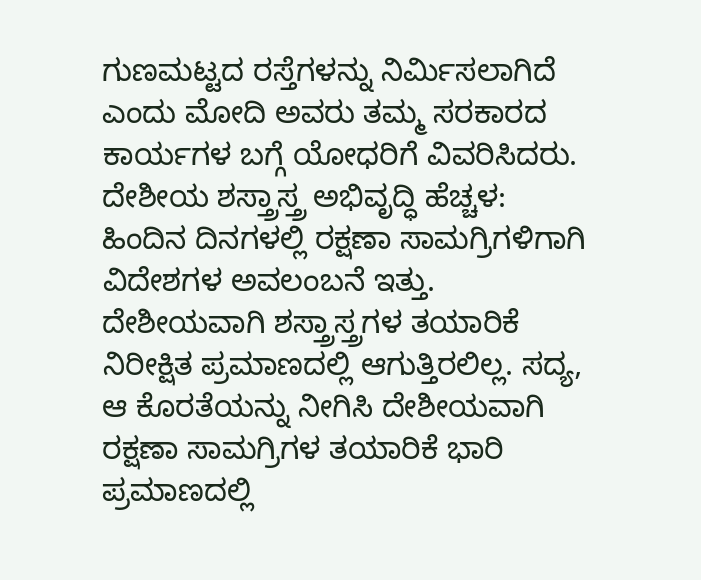ಗುಣಮಟ್ಟದ ರಸ್ತೆಗಳನ್ನು ನಿರ್ಮಿಸಲಾಗಿದೆ ಎಂದು ಮೋದಿ ಅವರು ತಮ್ಮ ಸರಕಾರದ ಕಾರ್ಯಗಳ ಬಗ್ಗೆ ಯೋಧರಿಗೆ ವಿವರಿಸಿದರು. ದೇಶೀಯ ಶಸ್ತ್ರಾಸ್ತ್ರ ಅಭಿವೃದ್ಧಿ ಹೆಚ್ಚಳ: ಹಿಂದಿನ ದಿನಗಳಲ್ಲಿ ರಕ್ಷಣಾ ಸಾಮಗ್ರಿಗಳಿಗಾಗಿ ವಿದೇಶಗಳ ಅವಲಂಬನೆ ಇತ್ತು. ದೇಶೀಯವಾಗಿ ಶಸ್ತ್ರಾಸ್ತ್ರಗಳ ತಯಾರಿಕೆ ನಿರೀಕ್ಷಿತ ಪ್ರಮಾಣದಲ್ಲಿ ಆಗುತ್ತಿರಲಿಲ್ಲ. ಸದ್ಯ, ಆ ಕೊರತೆಯನ್ನು ನೀಗಿಸಿ ದೇಶೀಯವಾಗಿ ರಕ್ಷಣಾ ಸಾಮಗ್ರಿಗಳ ತಯಾರಿಕೆ ಭಾರಿ ಪ್ರಮಾಣದಲ್ಲಿ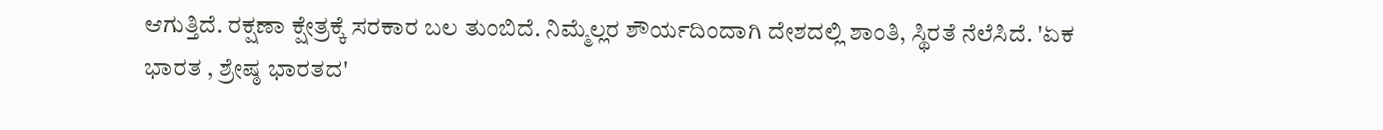ಆಗುತ್ತಿದೆ. ರಕ್ಷಣಾ ಕ್ಷೇತ್ರಕ್ಕೆ ಸರಕಾರ ಬಲ ತುಂಬಿದೆ. ನಿಮ್ಮೆಲ್ಲರ ಶೌರ್ಯದಿಂದಾಗಿ ದೇಶದಲ್ಲಿ ಶಾಂತಿ, ಸ್ಥಿರತೆ ನೆಲೆಸಿದೆ. 'ಏಕ ಭಾರತ , ಶ್ರೇಷ್ಠ ಭಾರತದ'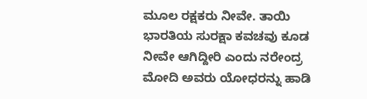ಮೂಲ ರಕ್ಷಕರು ನೀವೇ. ತಾಯಿ ಭಾರತಿಯ ಸುರಕ್ಷಾ ಕವಚವು ಕೂಡ ನೀವೇ ಆಗಿದ್ದೀರಿ ಎಂದು ನರೇಂದ್ರ ಮೋದಿ ಅವರು ಯೋಧರನ್ನು ಹಾಡಿ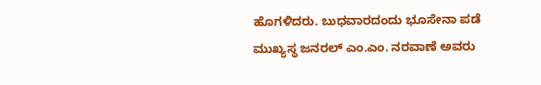ಹೊಗಳಿದರು. ಬುಧವಾರದಂದು ಭೂಸೇನಾ ಪಡೆ ಮುಖ್ಯಸ್ಥ ಜನರಲ್ ಎಂ.ಎಂ. ನರವಾಣೆ ಅವರು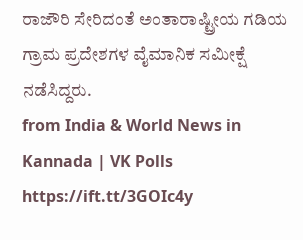ರಾಜೌರಿ ಸೇರಿದಂತೆ ಅಂತಾರಾಷ್ಟ್ರೀಯ ಗಡಿಯ ಗ್ರಾಮ ಪ್ರದೇಶಗಳ ವೈಮಾನಿಕ ಸಮೀಕ್ಷೆ ನಡೆಸಿದ್ದರು.
from India & World News in Kannada | VK Polls https://ift.tt/3GOIc4y